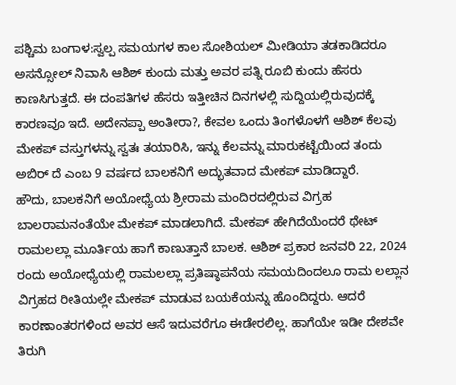ಪಶ್ಚಿಮ ಬಂಗಾಳ:ಸ್ವಲ್ಪ ಸಮಯಗಳ ಕಾಲ ಸೋಶಿಯಲ್ ಮೀಡಿಯಾ ತಡಕಾಡಿದರೂ ಅಸನ್ಸೋಲ್ ನಿವಾಸಿ ಆಶಿಶ್ ಕುಂದು ಮತ್ತು ಅವರ ಪತ್ನಿ ರೂಬಿ ಕುಂದು ಹೆಸರು ಕಾಣಸಿಗುತ್ತದೆ. ಈ ದಂಪತಿಗಳ ಹೆಸರು ಇತ್ತೀಚಿನ ದಿನಗಳಲ್ಲಿ ಸುದ್ದಿಯಲ್ಲಿರುವುದಕ್ಕೆ ಕಾರಣವೂ ಇದೆ. ಅದೇನಪ್ಪಾ ಅಂತೀರಾ?, ಕೇವಲ ಒಂದು ತಿಂಗಳೊಳಗೆ ಆಶಿಶ್ ಕೆಲವು ಮೇಕಪ್ ವಸ್ತುಗಳನ್ನು ಸ್ವತಃ ತಯಾರಿಸಿ, ಇನ್ನು ಕೆಲವನ್ನು ಮಾರುಕಟ್ಟೆಯಿಂದ ತಂದು ಅಬಿರ್ ದೆ ಎಂಬ 9 ವರ್ಷದ ಬಾಲಕನಿಗೆ ಅದ್ಭುತವಾದ ಮೇಕಪ್ ಮಾಡಿದ್ದಾರೆ.
ಹೌದು, ಬಾಲಕನಿಗೆ ಅಯೋಧ್ಯೆಯ ಶ್ರೀರಾಮ ಮಂದಿರದಲ್ಲಿರುವ ವಿಗ್ರಹ ಬಾಲರಾಮನಂತೆಯೇ ಮೇಕಪ್ ಮಾಡಲಾಗಿದೆ. ಮೇಕಪ್ ಹೇಗಿದೆಯೆಂದರೆ ಥೇಟ್ ರಾಮಲಲ್ಲಾ ಮೂರ್ತಿಯ ಹಾಗೆ ಕಾಣುತ್ತಾನೆ ಬಾಲಕ. ಆಶಿಶ್ ಪ್ರಕಾರ ಜನವರಿ 22, 2024 ರಂದು ಅಯೋಧ್ಯೆಯಲ್ಲಿ ರಾಮಲಲ್ಲಾ ಪ್ರತಿಷ್ಠಾಪನೆಯ ಸಮಯದಿಂದಲೂ ರಾಮ ಲಲ್ಲಾನ ವಿಗ್ರಹದ ರೀತಿಯಲ್ಲೇ ಮೇಕಪ್ ಮಾಡುವ ಬಯಕೆಯನ್ನು ಹೊಂದಿದ್ದರು. ಆದರೆ ಕಾರಣಾಂತರಗಳಿಂದ ಅವರ ಆಸೆ ಇದುವರೆಗೂ ಈಡೇರಲಿಲ್ಲ. ಹಾಗೆಯೇ ಇಡೀ ದೇಶವೇ ತಿರುಗಿ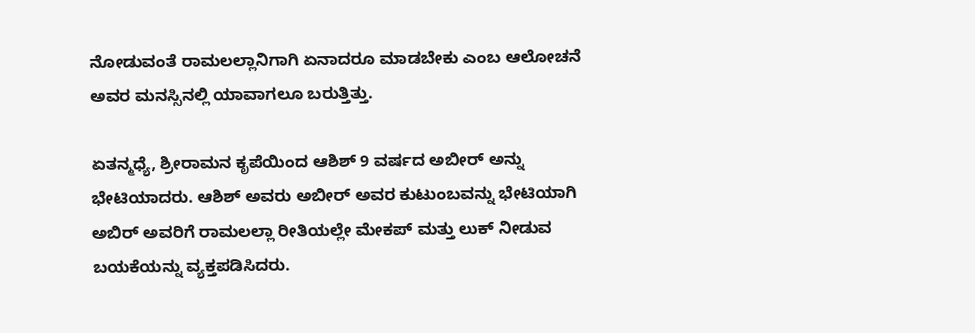ನೋಡುವಂತೆ ರಾಮಲಲ್ಲಾನಿಗಾಗಿ ಏನಾದರೂ ಮಾಡಬೇಕು ಎಂಬ ಆಲೋಚನೆ ಅವರ ಮನಸ್ಸಿನಲ್ಲಿ ಯಾವಾಗಲೂ ಬರುತ್ತಿತ್ತು.

ಏತನ್ಮಧ್ಯೆ, ಶ್ರೀರಾಮನ ಕೃಪೆಯಿಂದ ಆಶಿಶ್ 9 ವರ್ಷದ ಅಬೀರ್ ಅನ್ನು ಭೇಟಿಯಾದರು. ಆಶಿಶ್ ಅವರು ಅಬೀರ್ ಅವರ ಕುಟುಂಬವನ್ನು ಭೇಟಿಯಾಗಿ ಅಬಿರ್ ಅವರಿಗೆ ರಾಮಲಲ್ಲಾ ರೀತಿಯಲ್ಲೇ ಮೇಕಪ್ ಮತ್ತು ಲುಕ್ ನೀಡುವ ಬಯಕೆಯನ್ನು ವ್ಯಕ್ತಪಡಿಸಿದರು.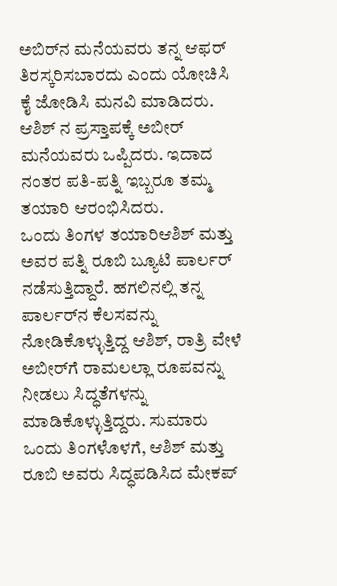ಅಬಿರ್‌ನ ಮನೆಯವರು ತನ್ನ ಆಫರ್ ತಿರಸ್ಕರಿಸಬಾರದು ಎಂದು ಯೋಚಿಸಿ ಕೈ ಜೋಡಿಸಿ ಮನವಿ ಮಾಡಿದರು. ಆಶಿಶ್ ನ ಪ್ರಸ್ತಾಪಕ್ಕೆ ಅಬೀರ್ ಮನೆಯವರು ಒಪ್ಪಿದರು. ಇದಾದ ನಂತರ ಪತಿ-ಪತ್ನಿ ಇಬ್ಬರೂ ತಮ್ಮ ತಯಾರಿ ಆರಂಭಿಸಿದರು.
ಒಂದು ತಿಂಗಳ ತಯಾರಿಆಶಿಶ್ ಮತ್ತು ಅವರ ಪತ್ನಿ ರೂಬಿ ಬ್ಯೂಟಿ ಪಾರ್ಲರ್ ನಡೆಸುತ್ತಿದ್ದಾರೆ. ಹಗಲಿನಲ್ಲಿ ತನ್ನ ಪಾರ್ಲರ್‌ನ ಕೆಲಸವನ್ನು ನೋಡಿಕೊಳ್ಳುತ್ತಿದ್ದ ಆಶಿಶ್, ರಾತ್ರಿ ವೇಳೆ ಅಬೀರ್‌ಗೆ ರಾಮಲಲ್ಲಾ ರೂಪವನ್ನು ನೀಡಲು ಸಿದ್ಧತೆಗಳನ್ನು ಮಾಡಿಕೊಳ್ಳುತ್ತಿದ್ದರು. ಸುಮಾರು ಒಂದು ತಿಂಗಳೊಳಗೆ, ಆಶಿಶ್ ಮತ್ತು ರೂಬಿ ಅವರು ಸಿದ್ಧಪಡಿಸಿದ ಮೇಕಪ್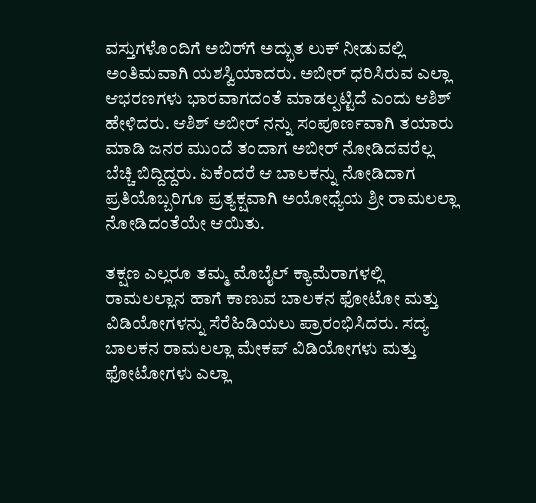ವಸ್ತುಗಳೊಂದಿಗೆ ಅಬಿರ್‌ಗೆ ಅದ್ಭುತ ಲುಕ್ ನೀಡುವಲ್ಲಿ ಅಂತಿಮವಾಗಿ ಯಶಸ್ವಿಯಾದರು. ಅಬೀರ್ ಧರಿಸಿರುವ ಎಲ್ಲಾ ಆಭರಣಗಳು ಭಾರವಾಗದಂತೆ ಮಾಡಲ್ಪಟ್ಟಿದೆ ಎಂದು ಆಶಿಶ್ ಹೇಳಿದರು. ಆಶಿಶ್ ಅಬೀರ್ ನನ್ನು ಸಂಪೂರ್ಣವಾಗಿ ತಯಾರು ಮಾಡಿ ಜನರ ಮುಂದೆ ತಂದಾಗ ಅಬೀರ್ ನೋಡಿದವರೆಲ್ಲ ಬೆಚ್ಚಿ ಬಿದ್ದಿದ್ದರು. ಏಕೆಂದರೆ ಆ ಬಾಲಕನ್ನು ನೋಡಿದಾಗ ಪ್ರತಿಯೊಬ್ಬರಿಗೂ ಪ್ರತ್ಯಕ್ಷವಾಗಿ ಅಯೋಧ್ಯೆಯ ಶ್ರೀ ರಾಮಲಲ್ಲಾ ನೋಡಿದಂತೆಯೇ ಆಯಿತು.

ತಕ್ಷಣ ಎಲ್ಲರೂ ತಮ್ಮ ಮೊಬೈಲ್ ಕ್ಯಾಮೆರಾಗಳಲ್ಲಿ ರಾಮಲಲ್ಲಾನ ಹಾಗೆ ಕಾಣುವ ಬಾಲಕನ ಫೋಟೋ ಮತ್ತು ವಿಡಿಯೋಗಳನ್ನು ಸೆರೆಹಿಡಿಯಲು ಪ್ರಾರಂಭಿಸಿದರು. ಸದ್ಯ ಬಾಲಕನ ರಾಮಲಲ್ಲಾ ಮೇಕಪ್ ವಿಡಿಯೋಗಳು ಮತ್ತು ಫೋಟೋಗಳು ಎಲ್ಲಾ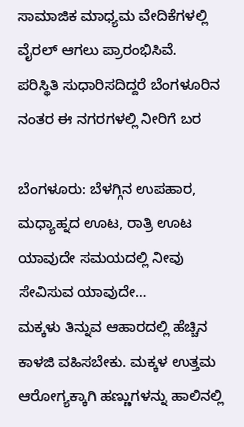ಸಾಮಾಜಿಕ ಮಾಧ್ಯಮ ವೇದಿಕೆಗಳಲ್ಲಿ ವೈರಲ್ ಆಗಲು ಪ್ರಾರಂಭಿಸಿವೆ.
ಪರಿಸ್ಥಿತಿ ಸುಧಾರಿಸದಿದ್ದರೆ ಬೆಂಗಳೂರಿನ ನಂತರ ಈ ನಗರಗಳಲ್ಲಿ ನೀರಿಗೆ ಬರ

ಬೆಂಗಳೂರು: ಬೆಳಗ್ಗಿನ ಉಪಹಾರ, ಮಧ್ಯಾಹ್ನದ ಊಟ, ರಾತ್ರಿ ಊಟ ಯಾವುದೇ ಸಮಯದಲ್ಲಿ ನೀವು ಸೇವಿಸುವ ಯಾವುದೇ…
ಮಕ್ಕಳು ತಿನ್ನುವ ಆಹಾರದಲ್ಲಿ ಹೆಚ್ಚಿನ ಕಾಳಜಿ ವಹಿಸಬೇಕು. ಮಕ್ಕಳ ಉತ್ತಮ ಆರೋಗ್ಯಕ್ಕಾಗಿ ಹಣ್ಣುಗಳನ್ನು ಹಾಲಿನಲ್ಲಿ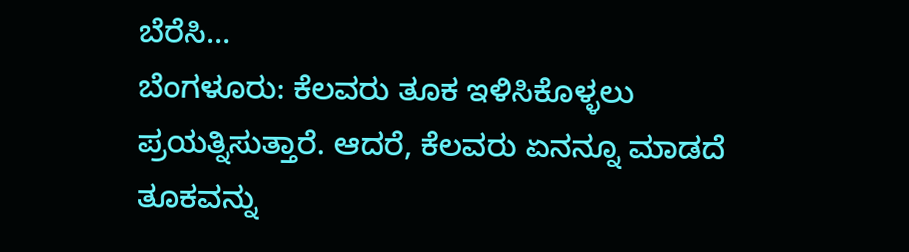ಬೆರೆಸಿ…
ಬೆಂಗಳೂರು: ಕೆಲವರು ತೂಕ ಇಳಿಸಿಕೊಳ್ಳಲು ಪ್ರಯತ್ನಿಸುತ್ತಾರೆ. ಆದರೆ, ಕೆಲವರು ಏನನ್ನೂ ಮಾಡದೆ ತೂಕವನ್ನು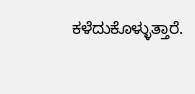ಕಳೆದುಕೊಳ್ಳುತ್ತಾರೆ.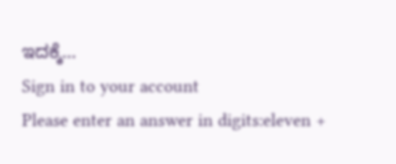ಇದಕ್ಕೆ…
Sign in to your account
Please enter an answer in digits:eleven +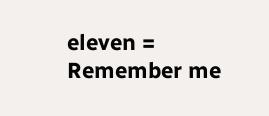eleven =
Remember me